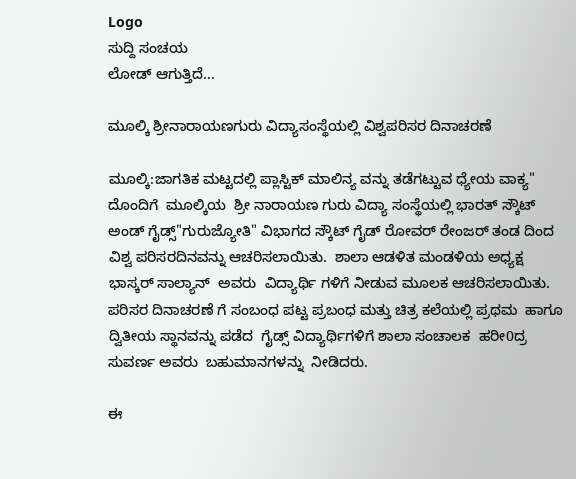Logo
ಸುದ್ದಿ ಸಂಚಯ
ಲೋಡ್ ಆಗುತ್ತಿದೆ...

ಮೂಲ್ಕಿ ಶ್ರೀನಾರಾಯಣಗುರು ವಿದ್ಯಾಸಂಸ್ಥೆಯಲ್ಲಿ ವಿಶ್ವಪರಿಸರ ದಿನಾಚರಣೆ

ಮೂಲ್ಕಿ:ಜಾಗತಿಕ ಮಟ್ಟದಲ್ಲಿ ಪ್ಲಾಸ್ಟಿಕ್ ಮಾಲಿನ್ಯ ವನ್ನು ತಡೆಗಟ್ಟುವ ಧ್ಯೇಯ ವಾಕ್ಯ" ದೊಂದಿಗೆ  ಮೂಲ್ಕಿಯ  ಶ್ರೀ ನಾರಾಯಣ ಗುರು ವಿದ್ಯಾ ಸಂಸ್ಥೆಯಲ್ಲಿ ಭಾರತ್ ಸ್ಕೌಟ್ ಅಂಡ್ ಗೈಡ್ಸ್"ಗುರುಜ್ಯೋತಿ" ವಿಭಾಗದ ಸ್ಕೌಟ್ ಗೈಡ್ ರೋವರ್ ರೇಂಜರ್ ತಂಡ ದಿಂದ  ವಿಶ್ವ ಪರಿಸರದಿನವನ್ನು ಆಚರಿಸಲಾಯಿತು.  ಶಾಲಾ ಆಡಳಿತ ಮಂಡಳಿಯ ಅಧ್ಯಕ್ಷ  ಭಾಸ್ಕರ್ ಸಾಲ್ಯಾನ್  ಅವರು  ವಿದ್ಯಾರ್ಥಿ ಗಳಿಗೆ ನೀಡುವ ಮೂಲಕ ಆಚರಿಸಲಾಯಿತು. ಪರಿಸರ ದಿನಾಚರಣೆ ಗೆ ಸಂಬಂಧ ಪಟ್ಟ ಪ್ರಬಂಧ ಮತ್ತು ಚಿತ್ರ ಕಲೆಯಲ್ಲಿ ಪ್ರಥಮ  ಹಾಗೂ ದ್ವಿತೀಯ ಸ್ಥಾನವನ್ನು ಪಡೆದ  ಗೈಡ್ಸ್ ವಿದ್ಯಾರ್ಥಿಗಳಿಗೆ ಶಾಲಾ ಸಂಚಾಲಕ  ಹರೀ0ದ್ರ ಸುವರ್ಣ ಅವರು  ಬಹುಮಾನಗಳನ್ನು  ನೀಡಿದರು.

ಈ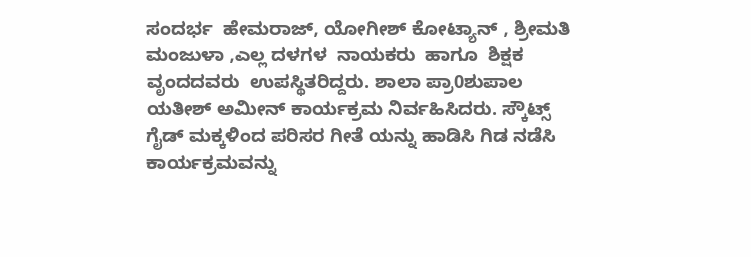ಸಂದರ್ಭ  ಹೇಮರಾಜ್, ಯೋಗೀಶ್ ಕೋಟ್ಯಾನ್ , ಶ್ರೀಮತಿ ಮಂಜುಳಾ ,ಎಲ್ಲ ದಳಗಳ  ನಾಯಕರು  ಹಾಗೂ  ಶಿಕ್ಷಕ ವೃಂದದವರು  ಉಪಸ್ಥಿತರಿದ್ದರು. ಶಾಲಾ ಪ್ರಾ0ಶುಪಾಲ  ಯತೀಶ್ ಅಮೀನ್ ಕಾರ್ಯಕ್ರಮ ನಿರ್ವಹಿಸಿದರು. ಸ್ಕೌಟ್ಸ್  ಗೈಡ್ ಮಕ್ಕಳಿಂದ ಪರಿಸರ ಗೀತೆ ಯನ್ನು ಹಾಡಿಸಿ ಗಿಡ ನಡೆಸಿ ಕಾರ್ಯಕ್ರಮವನ್ನು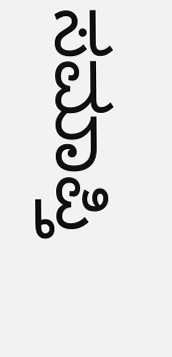ಸಮಾಪ್ತಿ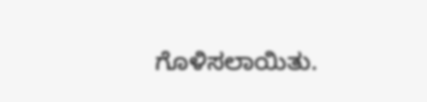ಗೊಳಿಸಲಾಯಿತು.